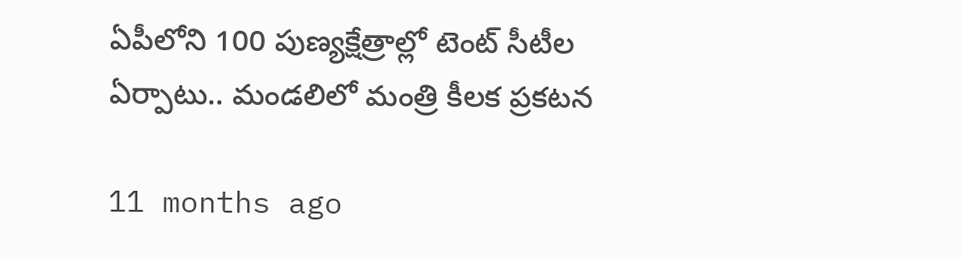ఏపీలోని 100 పుణ్యక్షేత్రాల్లో టెంట్‌ సీటీల ఏర్పాటు.. మండలిలో మంత్రి కీలక ప్రకటన

11 months ago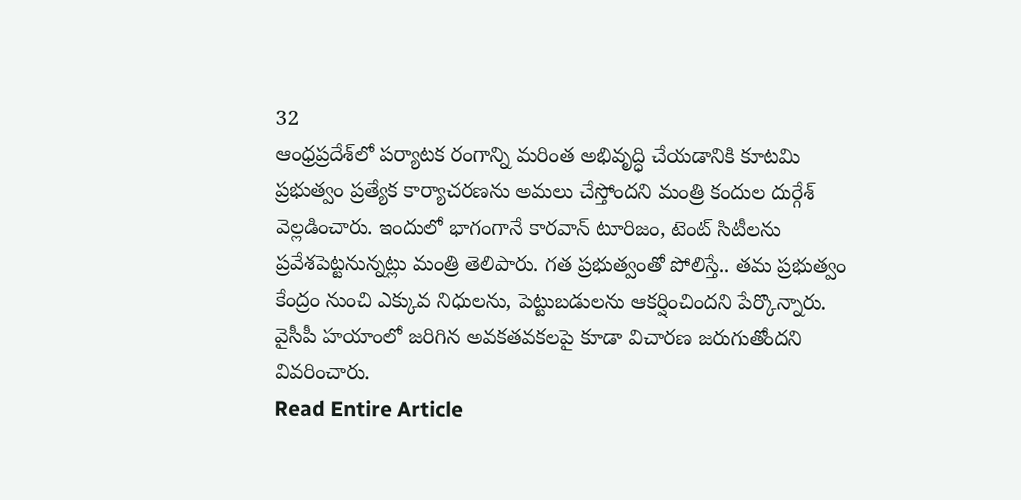32
ఆంధ్రప్రదేశ్‌లో పర్యాటక రంగాన్ని మరింత అభివృద్ధి చేయడానికి కూటమి ప్రభుత్వం ప్రత్యేక కార్యాచరణను అమలు చేస్తోందని మంత్రి కందుల దుర్గేశ్ వెల్లడించారు. ఇందులో భాగంగానే కారవాన్ టూరిజం, టెంట్ సిటీలను ప్రవేశపెట్టనున్నట్లు మంత్రి తెలిపారు. గత ప్రభుత్వంతో పోలిస్తే.. తమ ప్రభుత్వం కేంద్రం నుంచి ఎక్కువ నిధులను, పెట్టుబడులను ఆకర్షించిందని పేర్కొన్నారు. వైసీపీ హయాంలో జరిగిన అవకతవకలపై కూడా విచారణ జరుగుతోందని వివరించారు.
Read Entire Article